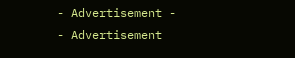- Advertisement -
- Advertisement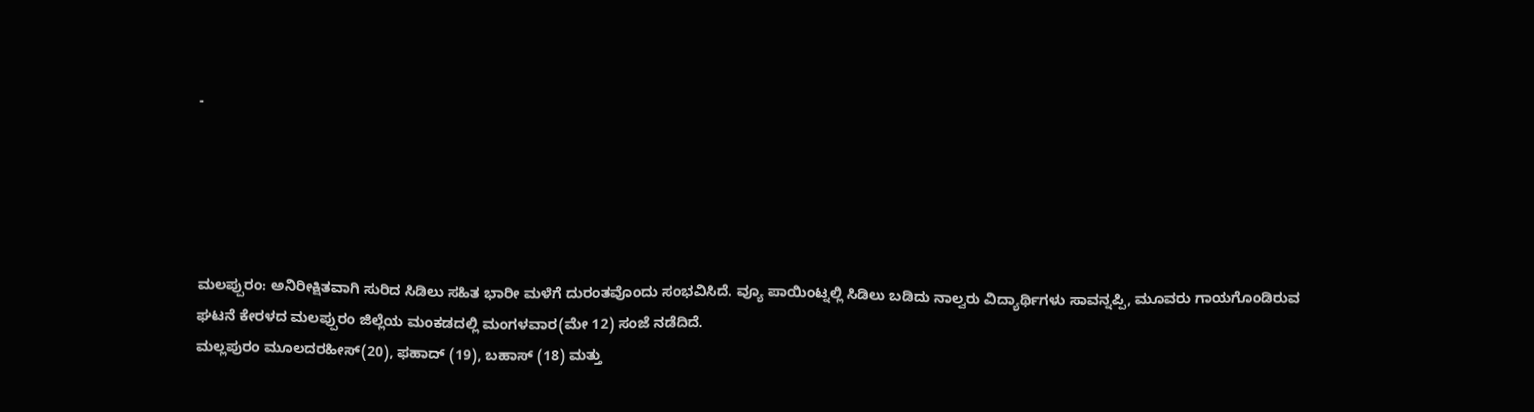-





ಮಲಪ್ಪುರಂ: ಅನಿರೀಕ್ಷಿತವಾಗಿ ಸುರಿದ ಸಿಡಿಲು ಸಹಿತ ಭಾರೀ ಮಳೆಗೆ ದುರಂತವೊಂದು ಸಂಭವಿಸಿದೆ. ವ್ಯೂ ಪಾಯಿಂಟ್ನಲ್ಲಿ ಸಿಡಿಲು ಬಡಿದು ನಾಲ್ವರು ವಿದ್ಯಾರ್ಥಿಗಳು ಸಾವನ್ನಪ್ಪಿ, ಮೂವರು ಗಾಯಗೊಂಡಿರುವ ಘಟನೆ ಕೇರಳದ ಮಲಪ್ಪುರಂ ಜಿಲ್ಲೆಯ ಮಂಕಡದಲ್ಲಿ ಮಂಗಳವಾರ(ಮೇ 12) ಸಂಜೆ ನಡೆದಿದೆ.
ಮಲ್ಲಪುರಂ ಮೂಲದರಹೀಸ್(20), ಫಹಾದ್ (19), ಬಹಾಸ್ (18) ಮತ್ತು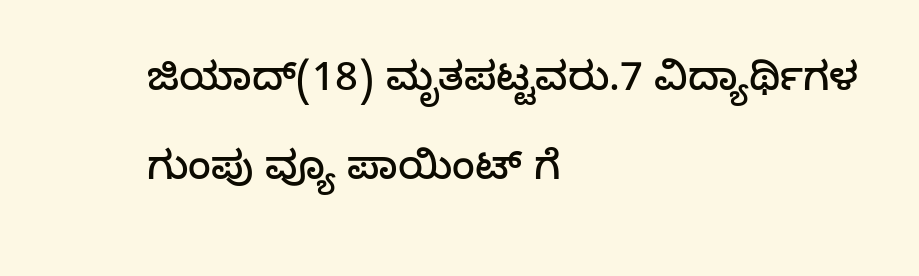ಜಿಯಾದ್(18) ಮೃತಪಟ್ಟವರು.7 ವಿದ್ಯಾರ್ಥಿಗಳ ಗುಂಪು ವ್ಯೂ ಪಾಯಿಂಟ್ ಗೆ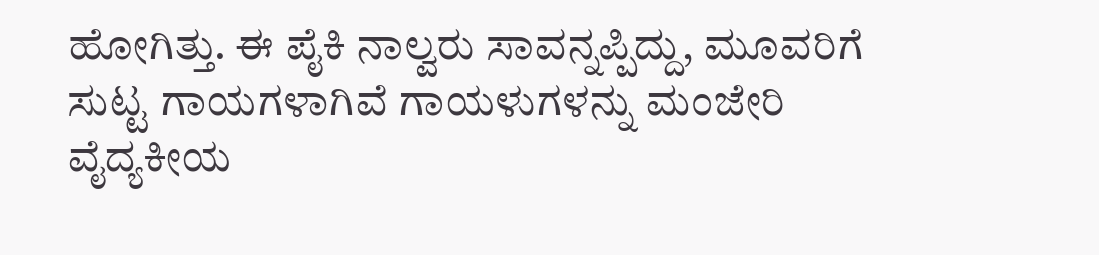ಹೋಗಿತ್ತು. ಈ ಪೈಕಿ ನಾಲ್ವರು ಸಾವನ್ನಪ್ಪಿದ್ದು, ಮೂವರಿಗೆ ಸುಟ್ಟ ಗಾಯಗಳಾಗಿವೆ ಗಾಯಳುಗಳನ್ನು ಮಂಜೇರಿ ವೈದ್ಯಕೀಯ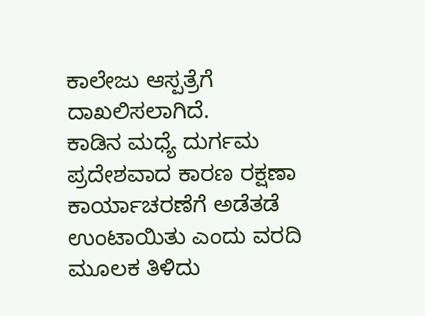ಕಾಲೇಜು ಆಸ್ಪತ್ರೆಗೆ ದಾಖಲಿಸಲಾಗಿದೆ.
ಕಾಡಿನ ಮಧ್ಯೆ ದುರ್ಗಮ ಪ್ರದೇಶವಾದ ಕಾರಣ ರಕ್ಷಣಾ ಕಾರ್ಯಾಚರಣೆಗೆ ಅಡೆತಡೆ ಉಂಟಾಯಿತು ಎಂದು ವರದಿ ಮೂಲಕ ತಿಳಿದು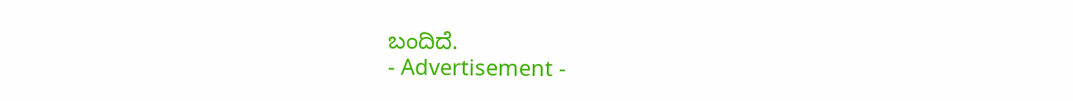ಬಂದಿದೆ.
- Advertisement -